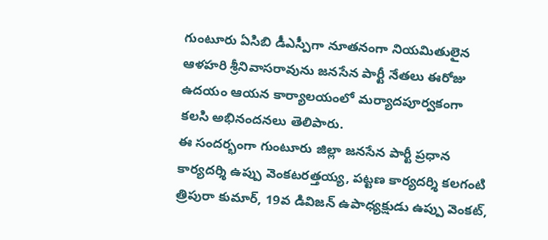గుంటూరు ఏసిబి డీఎస్పీగా నూతనంగా నియమితులైన ఆళహరి శ్రీనివాసరావును జనసేన పార్టీ నేతలు ఈరోజు ఉదయం ఆయన కార్యాలయంలో మర్యాదపూర్వకంగా కలసి అభినందనలు తెలిపారు.
ఈ సందర్భంగా గుంటూరు జిల్లా జనసేన పార్టీ ప్రధాన కార్యదర్శి ఉప్పు వెంకటరత్తయ్య, పట్టణ కార్యదర్శి కలగంటి త్రిపురా కుమార్, 19వ డివిజన్ ఉపాధ్యక్షుడు ఉప్పు వెంకట్,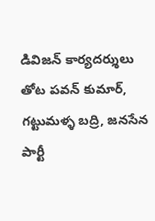డివిజన్ కార్యదర్శులు తోట పవన్ కుమార్, గట్టుమళ్ళ బద్రి, జనసేన పార్టీ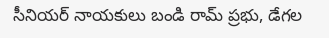సీనియర్ నాయకులు బండి రామ్ ప్రభు, డేగల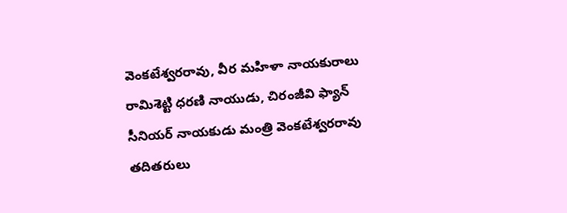వెంకటేశ్వరరావు, వీర మహిళా నాయకురాలు రామిశెట్టి ధరణి నాయుడు, చిరంజీవి ఫ్యాన్ సీనియర్ నాయకుడు మంత్రి వెంకటేశ్వరరావు తదితరులు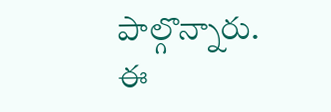పాల్గొన్నారు.
ఈ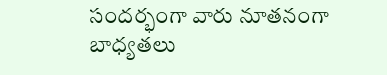సందర్భంగా వారు నూతనంగా బాధ్యతలు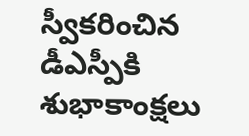స్వీకరించిన డీఎస్పీకి శుభాకాంక్షలు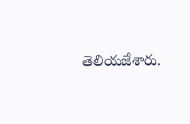తెలియజేశారు.